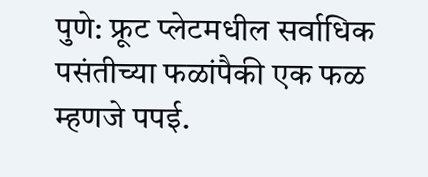पुणे: फ्रूट प्लेटमधील सर्वाधिक पसंतीच्या फळांपैकी एक फळ म्हणजे पपई.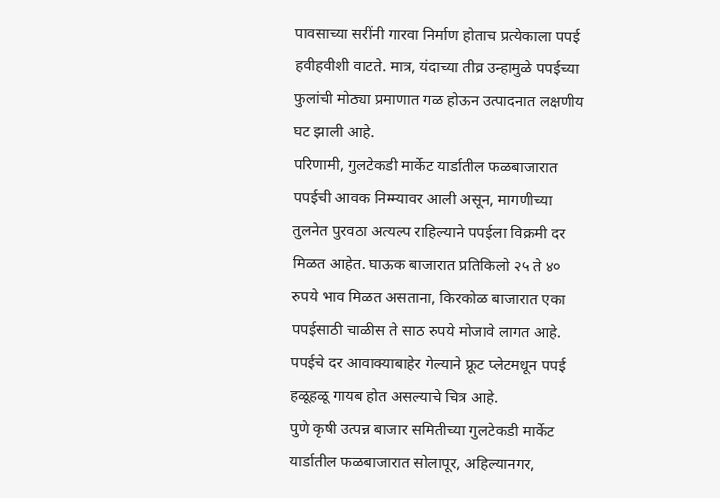पावसाच्या सरींनी गारवा निर्माण होताच प्रत्येकाला पपई हवीहवीशी वाटते. मात्र, यंदाच्या तीव्र उन्हामुळे पपईच्या फुलांची मोठ्या प्रमाणात गळ होऊन उत्पादनात लक्षणीय घट झाली आहे.
परिणामी, गुलटेकडी मार्केट यार्डातील फळबाजारात पपईची आवक निम्म्यावर आली असून, मागणीच्या तुलनेत पुरवठा अत्यल्प राहिल्याने पपईला विक्रमी दर मिळत आहेत. घाऊक बाजारात प्रतिकिलो २५ ते ४० रुपये भाव मिळत असताना, किरकोळ बाजारात एका पपईसाठी चाळीस ते साठ रुपये मोजावे लागत आहे. पपईचे दर आवाक्याबाहेर गेल्याने फ्रूट प्लेटमधून पपई हळूहळू गायब होत असल्याचे चित्र आहे.
पुणे कृषी उत्पन्न बाजार समितीच्या गुलटेकडी मार्केट यार्डातील फळबाजारात सोलापूर, अहिल्यानगर,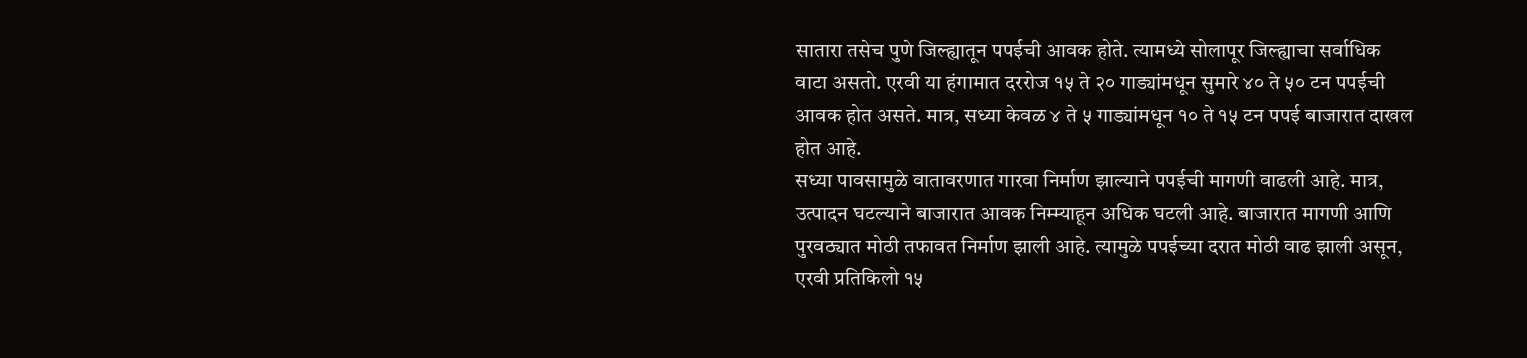सातारा तसेच पुणे जिल्ह्यातून पपईची आवक होते. त्यामध्ये सोलापूर जिल्ह्याचा सर्वाधिक वाटा असतो. एरवी या हंगामात दररोज १५ ते २० गाड्यांमधून सुमारे ४० ते ५० टन पपईची आवक होत असते. मात्र, सध्या केवळ ४ ते ५ गाड्यांमधून १० ते १५ टन पपई बाजारात दाखल होत आहे.
सध्या पावसामुळे वातावरणात गारवा निर्माण झाल्याने पपईची मागणी वाढली आहे. मात्र, उत्पादन घटल्याने बाजारात आवक निम्म्याहून अधिक घटली आहे. बाजारात मागणी आणि पुरवठ्यात मोठी तफावत निर्माण झाली आहे. त्यामुळे पपईच्या दरात मोठी वाढ झाली असून, एरवी प्रतिकिलो १५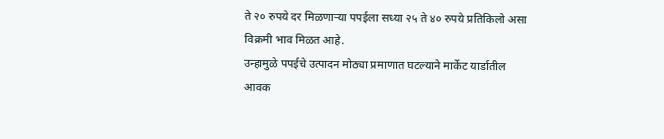ते २० रुपये दर मिळणाऱ्या पपईला सध्या २५ ते ४० रुपये प्रतिकिलो असा विक्रमी भाव मिळत आहे.
उन्हामुळे पपईचे उत्पादन मोठ्या प्रमाणात घटल्याने मार्केट यार्डातील आवक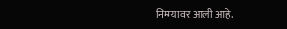निम्म्यावर आली आहे.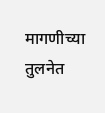मागणीच्या तुलनेत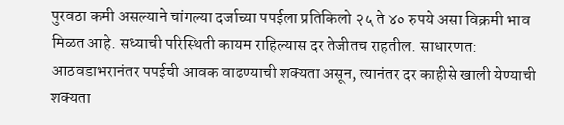पुरवठा कमी असल्याने चांगल्या दर्जाच्या पपईला प्रतिकिलो २५ ते ४० रुपये असा विक्रमी भाव मिळत आहे. सध्याची परिस्थिती कायम राहिल्यास दर तेजीतच राहतील. साधारणत: आठवडाभरानंतर पपईची आवक वाढण्याची शक्यता असून, त्यानंतर दर काहीसे खाली येण्याची शक्यता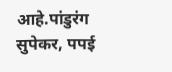आहे.पांडुरंग सुपेकर, पपई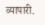व्यापारी.